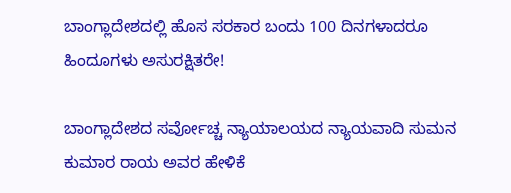ಬಾಂಗ್ಲಾದೇಶದಲ್ಲಿ ಹೊಸ ಸರಕಾರ ಬಂದು 100 ದಿನಗಳಾದರೂ ಹಿಂದೂಗಳು ಅಸುರಕ್ಷಿತರೇ!

ಬಾಂಗ್ಲಾದೇಶದ ಸರ್ವೋಚ್ಚ ನ್ಯಾಯಾಲಯದ ನ್ಯಾಯವಾದಿ ಸುಮನ ಕುಮಾರ ರಾಯ ಅವರ ಹೇಳಿಕೆ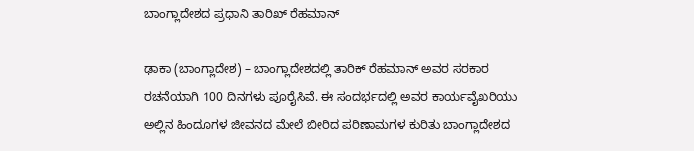ಬಾಂಗ್ಲಾದೇಶದ ಪ್ರಧಾನಿ ತಾರಿಖ್ ರೆಹಮಾನ್

ಢಾಕಾ (ಬಾಂಗ್ಲಾದೇಶ) – ಬಾಂಗ್ಲಾದೇಶದಲ್ಲಿ ತಾರಿಕ್ ರೆಹಮಾನ್ ಅವರ ಸರಕಾರ ರಚನೆಯಾಗಿ 100 ದಿನಗಳು ಪೂರೈಸಿವೆ. ಈ ಸಂದರ್ಭದಲ್ಲಿ ಅವರ ಕಾರ್ಯವೈಖರಿಯು ಅಲ್ಲಿನ ಹಿಂದೂಗಳ ಜೀವನದ ಮೇಲೆ ಬೀರಿದ ಪರಿಣಾಮಗಳ ಕುರಿತು ಬಾಂಗ್ಲಾದೇಶದ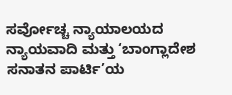ಸರ್ವೋಚ್ಚ ನ್ಯಾಯಾಲಯದ ನ್ಯಾಯವಾದಿ ಮತ್ತು ‘ಬಾಂಗ್ಲಾದೇಶ ಸನಾತನ ಪಾರ್ಟಿ’ಯ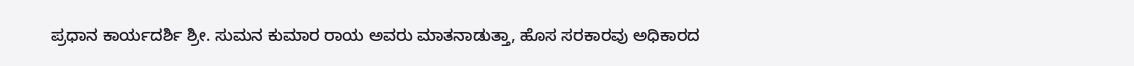ಪ್ರಧಾನ ಕಾರ್ಯದರ್ಶಿ ಶ್ರೀ. ಸುಮನ ಕುಮಾರ ರಾಯ ಅವರು ಮಾತನಾಡುತ್ತಾ, ಹೊಸ ಸರಕಾರವು ಅಧಿಕಾರದ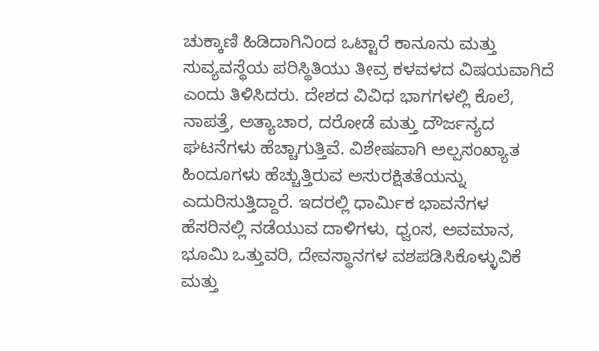ಚುಕ್ಕಾಣಿ ಹಿಡಿದಾಗಿನಿಂದ ಒಟ್ಟಾರೆ ಕಾನೂನು ಮತ್ತು ಸುವ್ಯವಸ್ಥೆಯ ಪರಿಸ್ಥಿತಿಯು ತೀವ್ರ ಕಳವಳದ ವಿಷಯವಾಗಿದೆ ಎಂದು ತಿಳಿಸಿದರು. ದೇಶದ ವಿವಿಧ ಭಾಗಗಳಲ್ಲಿ ಕೊಲೆ, ನಾಪತ್ತೆ, ಅತ್ಯಾಚಾರ, ದರೋಡೆ ಮತ್ತು ದೌರ್ಜನ್ಯದ ಘಟನೆಗಳು ಹೆಚ್ಚಾಗುತ್ತಿವೆ. ವಿಶೇಷವಾಗಿ ಅಲ್ಪಸಂಖ್ಯಾತ ಹಿಂದೂಗಳು ಹೆಚ್ಚುತ್ತಿರುವ ಅಸುರಕ್ಷಿತತೆಯನ್ನು ಎದುರಿಸುತ್ತಿದ್ದಾರೆ. ಇದರಲ್ಲಿ ಧಾರ್ಮಿಕ ಭಾವನೆಗಳ ಹೆಸರಿನಲ್ಲಿ ನಡೆಯುವ ದಾಳಿಗಳು, ಧ್ವಂಸ, ಅವಮಾನ, ಭೂಮಿ ಒತ್ತುವರಿ, ದೇವಸ್ಥಾನಗಳ ವಶಪಡಿಸಿಕೊಳ್ಳುವಿಕೆ ಮತ್ತು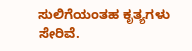ಸುಲಿಗೆಯಂತಹ ಕೃತ್ಯಗಳು ಸೇರಿವೆ.